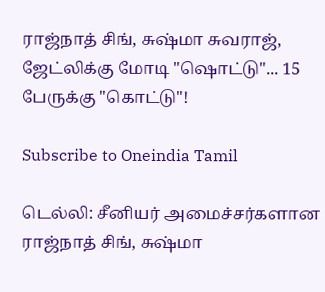ராஜ்நாத் சிங், சுஷ்மா சுவராஜ், ஜேட்லிக்கு மோடி "ஷொட்டு"... 15 பேருக்கு "கொட்டு"!

Subscribe to Oneindia Tamil

டெல்லி: சீனியர் அமைச்சர்களான ராஜ்நாத் சிங், சுஷ்மா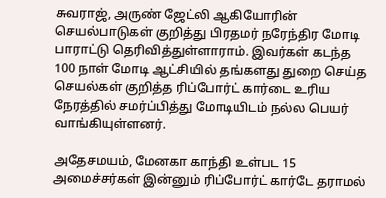சுவராஜ், அருண் ஜேட்லி ஆகியோரின் செயல்பாடுகள் குறித்து பிரதமர் நரேந்திர மோடி பாராட்டு தெரிவித்துள்ளாராம். இவர்கள் கடந்த 100 நாள் மோடி ஆட்சியில் தங்களது துறை செய்த செயல்கள் குறித்த ரிப்போர்ட் கார்டை உரிய நேரத்தில் சமர்ப்பித்து மோடியிடம் நல்ல பெயர் வாங்கியுள்ளனர்.

அதேசமயம், மேனகா காந்தி உள்பட 15 அமைச்சர்கள் இன்னும் ரிப்போர்ட் கார்டே தராமல்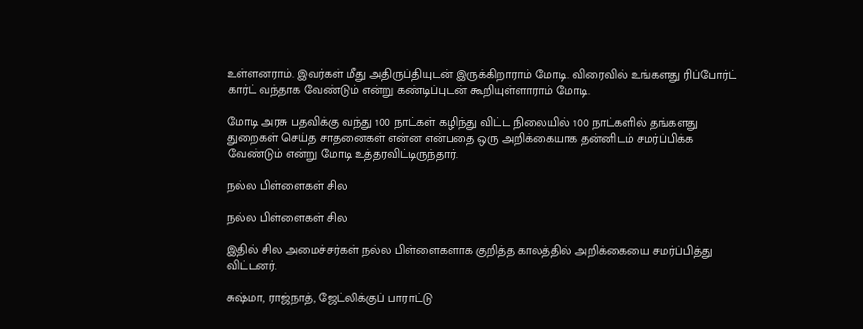உள்ளனராம். இவர்கள் மீது அதிருப்தியுடன் இருக்கிறாராம் மோடி. விரைவில் உங்களது ரிப்போர்ட் கார்ட் வந்தாக வேண்டும் என்று கண்டிப்புடன் கூறியுள்ளாராம் மோடி.

மோடி அரசு பதவிக்கு வந்து 100 நாட்கள் கழிந்து விட்ட நிலையில் 100 நாட்களில் தங்களது துறைகள் செய்த சாதனைகள் என்ன என்பதை ஒரு அறிக்கையாக தன்னிடம் சமர்ப்பிக்க வேண்டும் என்று மோடி உத்தரவிட்டிருந்தார்.

நல்ல பிள்ளைகள் சில

நல்ல பிள்ளைகள் சில

இதில் சில அமைச்சர்கள் நல்ல பிள்ளைகளாக குறித்த காலத்தில் அறிக்கையை சமர்ப்பித்து விட்டனர்.

சுஷ்மா, ராஜ்நாத், ஜேட்லிக்குப் பாராட்டு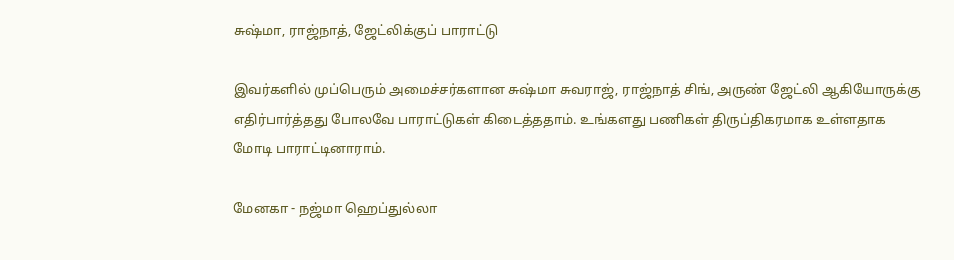சுஷ்மா, ராஜ்நாத், ஜேட்லிக்குப் பாராட்டு

இவர்களில் முப்பெரும் அமைச்சர்களான சுஷ்மா சுவராஜ், ராஜ்நாத் சிங், அருண் ஜேட்லி ஆகியோருக்கு எதிர்பார்த்தது போலவே பாராட்டுகள் கிடைத்ததாம். உங்களது பணிகள் திருப்திகரமாக உள்ளதாக மோடி பாராட்டினாராம்.

மேனகா - நஜ்மா ஹெப்துல்லா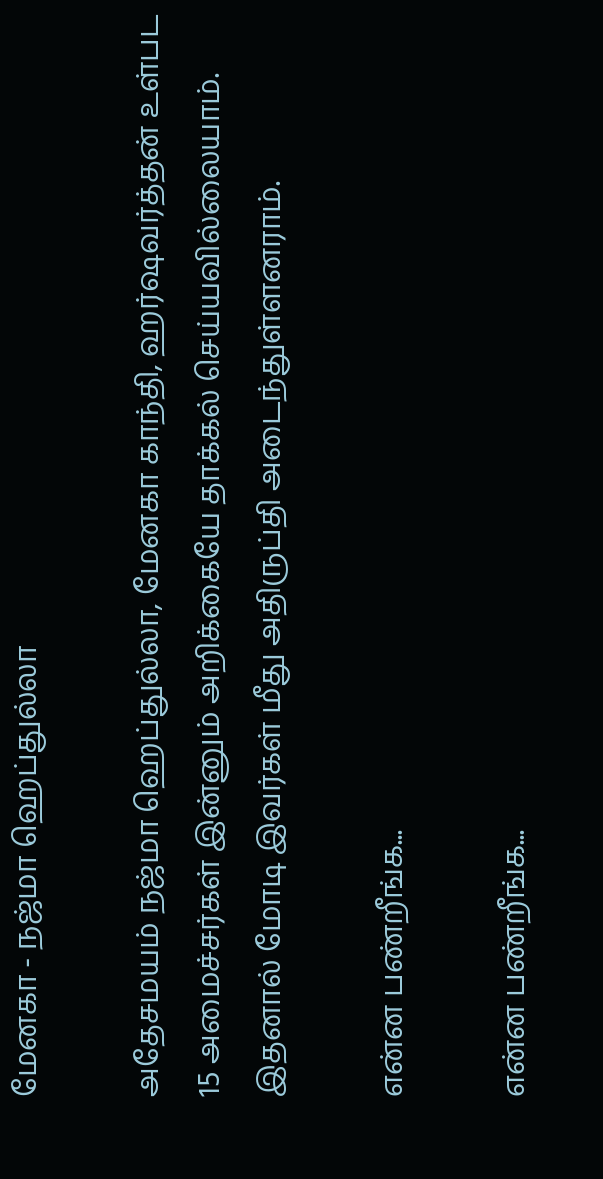மேனகா - நஜ்மா ஹெப்துல்லா

அதேசமயம் நஜ்மா ஹெப்துல்லா, மேனகா காந்தி, ஹர்ஷவர்த்தன் உள்பட 15 அமைச்சர்கள் இன்னும் அறிக்கையே தாக்கல் செய்யவில்லையாம். இதனால் மோடி இவர்கள் மீது அதிருப்தி அடைந்துள்ளனராம்.

என்ன பண்றீங்க...

என்ன பண்றீங்க...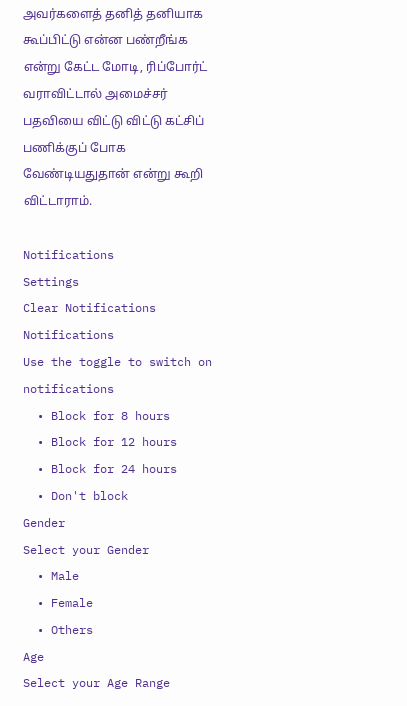அவர்களைத் தனித் தனியாக கூப்பிட்டு என்ன பண்றீங்க என்று கேட்ட மோடி, ரிப்போர்ட் வராவிட்டால் அமைச்சர் பதவியை விட்டு விட்டு கட்சிப் பணிக்குப் போக வேண்டியதுதான் என்று கூறி விட்டாராம்.

Notifications
Settings
Clear Notifications
Notifications
Use the toggle to switch on notifications
  • Block for 8 hours
  • Block for 12 hours
  • Block for 24 hours
  • Don't block
Gender
Select your Gender
  • Male
  • Female
  • Others
Age
Select your Age Range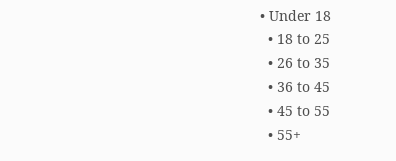• Under 18
  • 18 to 25
  • 26 to 35
  • 36 to 45
  • 45 to 55
  • 55+